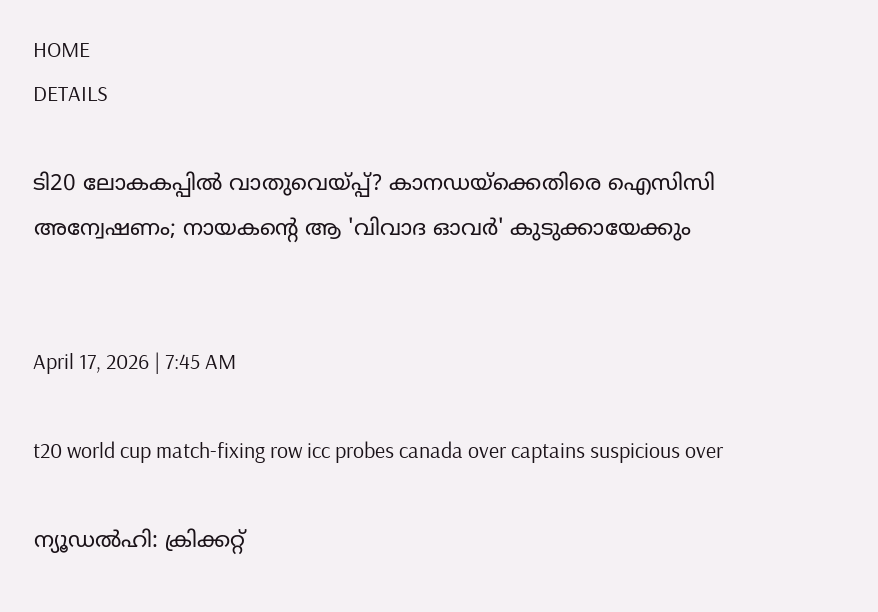HOME
DETAILS

ടി20 ലോകകപ്പിൽ വാതുവെയ്പ്പ്? കാനഡയ്‌ക്കെതിരെ ഐസിസി അന്വേഷണം; നായകന്റെ ആ 'വിവാദ ഓവർ' കുടുക്കായേക്കും


April 17, 2026 | 7:45 AM

t20 world cup match-fixing row icc probes canada over captains suspicious over

ന്യൂഡൽഹി: ക്രിക്കറ്റ്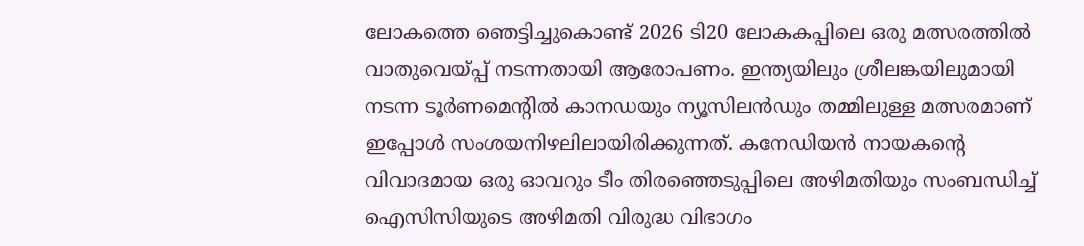ലോകത്തെ ഞെട്ടിച്ചുകൊണ്ട് 2026 ടി20 ലോകകപ്പിലെ ഒരു മത്സരത്തിൽ വാതുവെയ്പ്പ് നടന്നതായി ആരോപണം. ഇന്ത്യയിലും ശ്രീലങ്കയിലുമായി നടന്ന ടൂർണമെന്റിൽ കാനഡയും ന്യൂസിലൻഡും തമ്മിലുള്ള മത്സരമാണ് ഇപ്പോൾ സംശയനിഴലിലായിരിക്കുന്നത്. കനേഡിയൻ നായകന്റെ വിവാദമായ ഒരു ഓവറും ടീം തിരഞ്ഞെടുപ്പിലെ അഴിമതിയും സംബന്ധിച്ച് ഐസിസിയുടെ അഴിമതി വിരുദ്ധ വിഭാഗം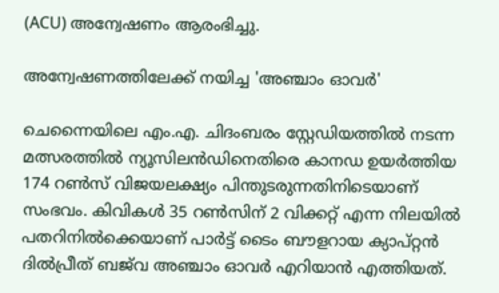(ACU) അന്വേഷണം ആരംഭിച്ചു.

അന്വേഷണത്തിലേക്ക് നയിച്ച 'അഞ്ചാം ഓവർ'

ചെന്നൈയിലെ എം.എ. ചിദംബരം സ്റ്റേഡിയത്തിൽ നടന്ന മത്സരത്തിൽ ന്യൂസിലൻഡിനെതിരെ കാനഡ ഉയർത്തിയ 174 റൺസ് വിജയലക്ഷ്യം പിന്തുടരുന്നതിനിടെയാണ് സംഭവം. കിവികൾ 35 റൺസിന് 2 വിക്കറ്റ് എന്ന നിലയിൽ പതറിനിൽക്കെയാണ് പാർട്ട് ടൈം ബൗളറായ ക്യാപ്റ്റൻ ദിൽപ്രീത് ബജ്‌വ അഞ്ചാം ഓവർ എറിയാൻ എത്തിയത്.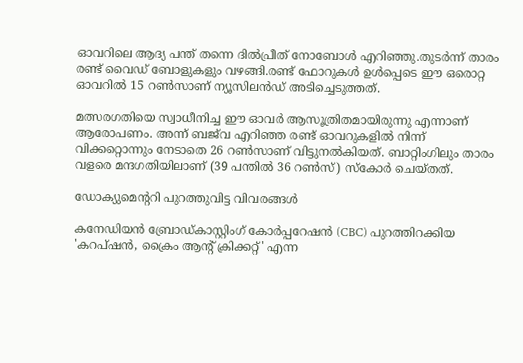ഓവറിലെ ആദ്യ പന്ത് തന്നെ ദിൽപ്രീത് നോബോൾ എറിഞ്ഞു.തുടർന്ന് താരം രണ്ട് വൈഡ് ബോളുകളും വഴങ്ങി.രണ്ട് ഫോറുകൾ ഉൾപ്പെടെ ഈ ഒരൊറ്റ ഓവറിൽ 15 റൺസാണ് ന്യൂസിലൻഡ് അടിച്ചെടുത്തത്.

മത്സരഗതിയെ സ്വാധീനിച്ച ഈ ഓവർ ആസൂത്രിതമായിരുന്നു എന്നാണ് ആരോപണം. അന്ന് ബജ്‌വ എറിഞ്ഞ രണ്ട് ഓവറുകളിൽ നിന്ന് വിക്കറ്റൊന്നും നേടാതെ 26 റൺസാണ് വിട്ടുനൽകിയത്. ബാറ്റിംഗിലും താരം വളരെ മന്ദഗതിയിലാണ് (39 പന്തിൽ 36 റൺസ്) സ്കോർ ചെയ്തത്.

ഡോക്യുമെന്ററി പുറത്തുവിട്ട വിവരങ്ങൾ

കനേഡിയൻ ബ്രോഡ്കാസ്റ്റിംഗ് കോർപ്പറേഷൻ (CBC) പുറത്തിറക്കിയ 'കറപ്ഷൻ, ക്രൈം ആന്റ് ക്രിക്കറ്റ്' എന്ന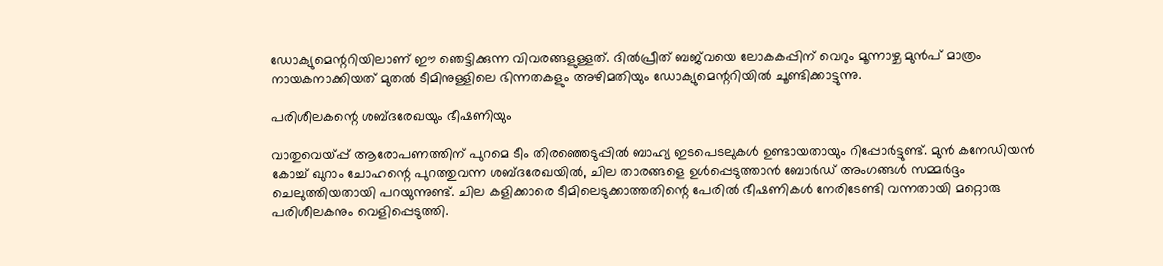ഡോക്യുമെന്ററിയിലാണ് ഈ ഞെട്ടിക്കുന്ന വിവരങ്ങളുള്ളത്. ദിൽപ്രീത് ബജ്‌വയെ ലോകകപ്പിന് വെറും മൂന്നാഴ്ച മുൻപ് മാത്രം നായകനാക്കിയത് മുതൽ ടീമിനുള്ളിലെ ഭിന്നതകളും അഴിമതിയും ഡോക്യുമെന്ററിയിൽ ചൂണ്ടിക്കാട്ടുന്നു.

പരിശീലകന്റെ ശബ്ദരേഖയും ഭീഷണിയും

വാതുവെയ്പ്പ് ആരോപണത്തിന് പുറമെ ടീം തിരഞ്ഞെടുപ്പിൽ ബാഹ്യ ഇടപെടലുകൾ ഉണ്ടായതായും റിപ്പോർട്ടുണ്ട്. മുൻ കനേഡിയൻ കോച്ച് ഖുറാം ചോഹന്റെ പുറത്തുവന്ന ശബ്ദരേഖയിൽ, ചില താരങ്ങളെ ഉൾപ്പെടുത്താൻ ബോർഡ് അംഗങ്ങൾ സമ്മർദ്ദം ചെലുത്തിയതായി പറയുന്നുണ്ട്. ചില കളിക്കാരെ ടീമിലെടുക്കാത്തതിന്റെ പേരിൽ ഭീഷണികൾ നേരിടേണ്ടി വന്നതായി മറ്റൊരു പരിശീലകനും വെളിപ്പെടുത്തി.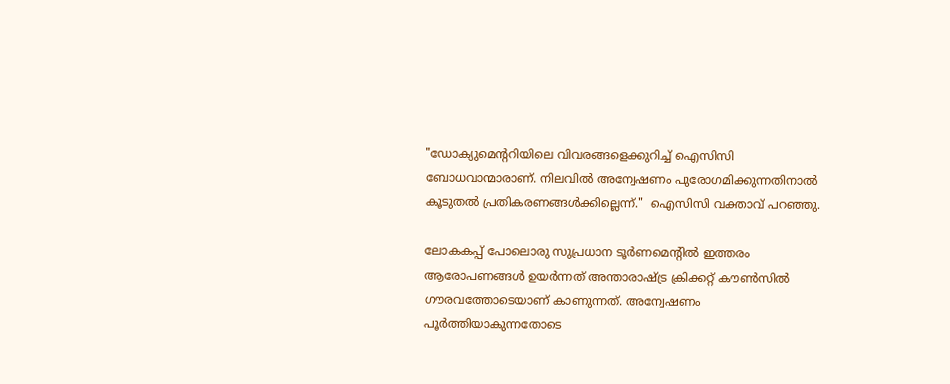"ഡോക്യുമെന്ററിയിലെ വിവരങ്ങളെക്കുറിച്ച് ഐസിസി ബോധവാന്മാരാണ്. നിലവിൽ അന്വേഷണം പുരോഗമിക്കുന്നതിനാൽ കൂടുതൽ പ്രതികരണങ്ങൾക്കില്ലെന്ന്."  ഐസിസി വക്താവ് പറഞ്ഞു.

ലോകകപ്പ് പോലൊരു സുപ്രധാന ടൂർണമെന്റിൽ ഇത്തരം ആരോപണങ്ങൾ ഉയർന്നത് അന്താരാഷ്ട്ര ക്രിക്കറ്റ് കൗൺസിൽ ഗൗരവത്തോടെയാണ് കാണുന്നത്. അന്വേഷണം പൂർത്തിയാകുന്നതോടെ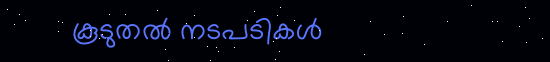കൂടുതൽ നടപടികൾ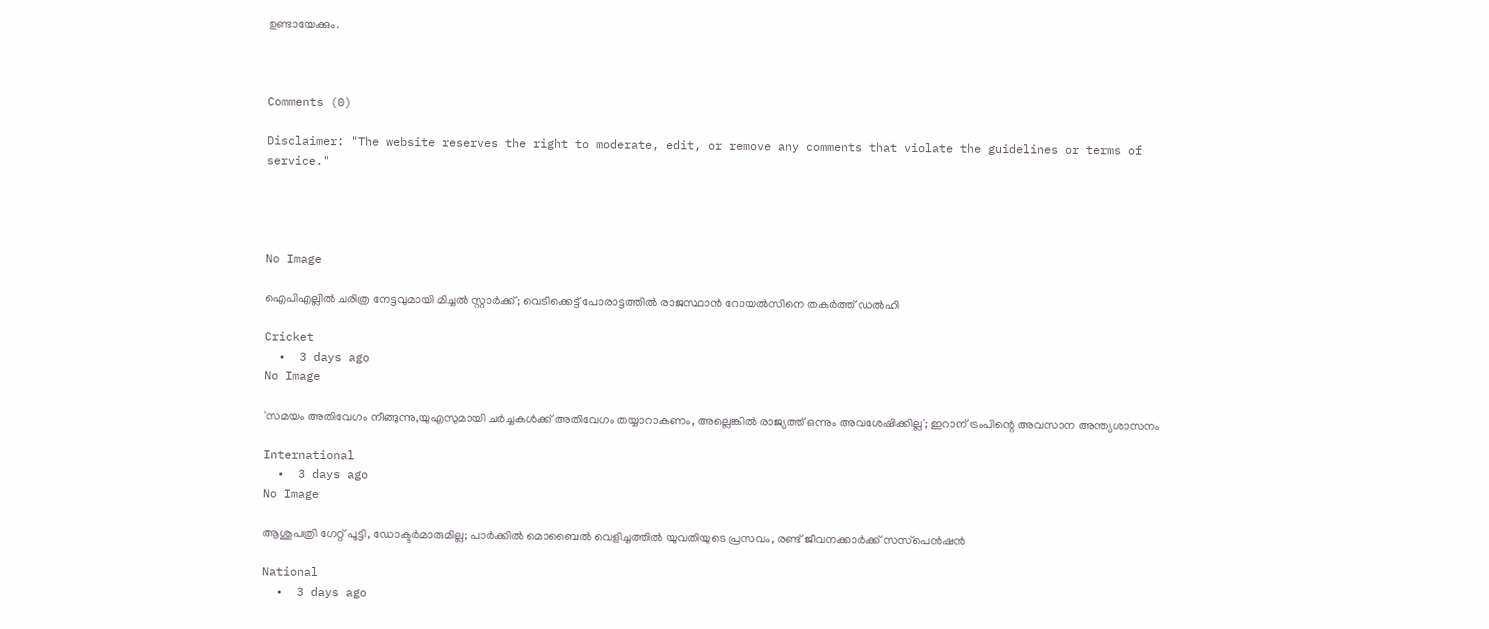ഉണ്ടായേക്കും.



Comments (0)

Disclaimer: "The website reserves the right to moderate, edit, or remove any comments that violate the guidelines or terms of service."




No Image

ഐപിഎല്ലിൽ ചരിത്ര നേട്ടവുമായി മിച്ചൽ സ്റ്റാർക്ക്; വെടിക്കെട്ട് പോരാട്ടത്തിൽ രാജസ്ഥാൻ റോയൽസിനെ തകർത്ത് ഡൽഹി

Cricket
  •  3 days ago
No Image

'സമയം അതിവേഗം നീങ്ങുന്നു,യുഎസുമായി ചർച്ചകൾക്ക് അതിവേഗം തയ്യാറാകണം, അല്ലെങ്കിൽ രാജ്യത്ത് ഒന്നും അവശേഷിക്കില്ല'; ഇറാന് ട്രംപിന്റെ അവസാന അന്ത്യശാസനം

International
  •  3 days ago
No Image

ആശുപത്രി ഗേറ്റ് പൂട്ടി, ഡോക്ടർമാരുമില്ല; പാർക്കിൽ മൊബൈൽ വെളിച്ചത്തിൽ യുവതിയുടെ പ്രസവം, രണ്ട് ജീവനക്കാർക്ക് സസ്‌പെൻഷൻ

National
  •  3 days ago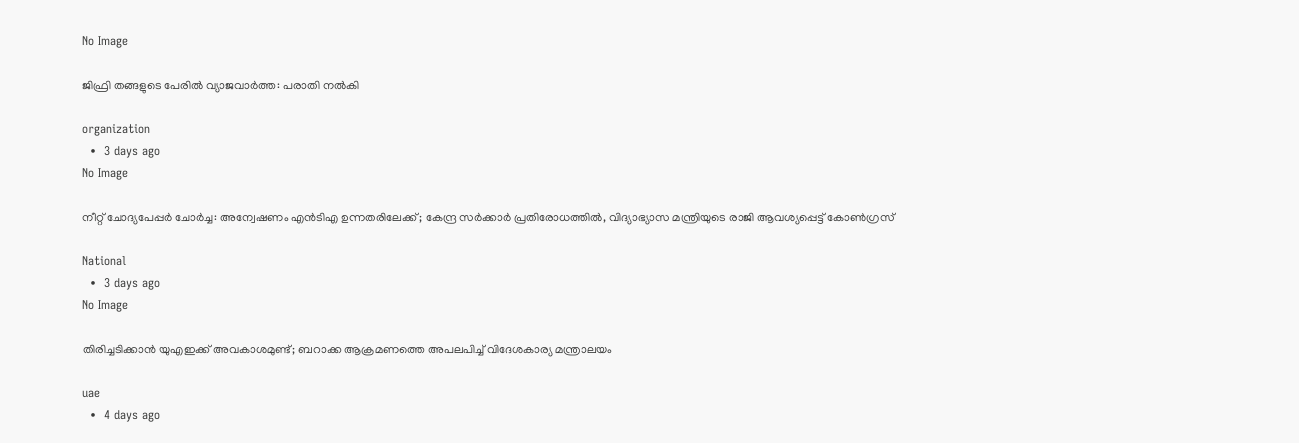No Image

ജിഫ്രി തങ്ങളുടെ പേരില്‍ വ്യാജവാര്‍ത്ത: പരാതി നല്‍കി

organization
  •  3 days ago
No Image

നീറ്റ് ചോദ്യപേപ്പർ ചോർച്ച: അന്വേഷണം എൻടിഎ ഉന്നതരിലേക്ക്; കേന്ദ്ര സർക്കാർ പ്രതിരോധത്തിൽ, വിദ്യാഭ്യാസ മന്ത്രിയുടെ രാജി ആവശ്യപ്പെട്ട് കോൺഗ്രസ്

National
  •  3 days ago
No Image

തിരിച്ചടിക്കാൻ യുഎഇക്ക് അവകാശമുണ്ട്; ബറാക്ക ആക്രമണത്തെ അപലപിച്ച് വിദേശകാര്യ മന്ത്രാലയം

uae
  •  4 days ago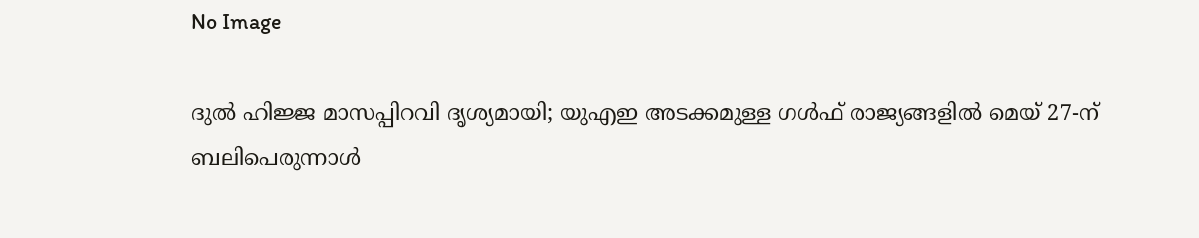No Image

ദുൽ ഹിജ്ജ മാസപ്പിറവി ദൃശ്യമായി; യുഎഇ അടക്കമുള്ള ഗൾഫ് രാജ്യങ്ങളിൽ മെയ് 27-ന് ബലിപെരുന്നാൾ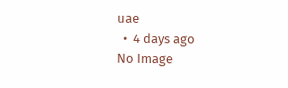uae
  •  4 days ago
No Image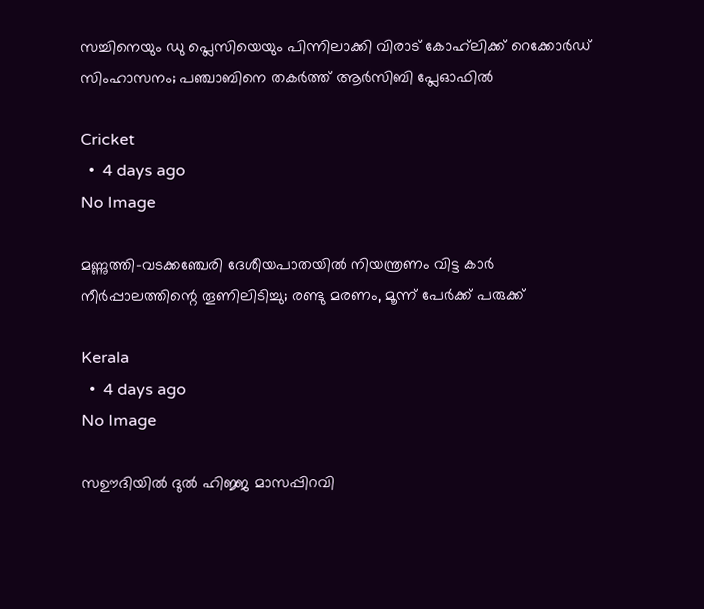സച്ചിനെയും ഡു പ്ലെസിയെയും പിന്നിലാക്കി വിരാട് കോഹ്‌ലിക്ക് റെക്കോർഡ് സിംഹാസനം; പഞ്ചാബിനെ തകർത്ത് ആർസിബി പ്ലേഓഫിൽ

Cricket
  •  4 days ago
No Image

മണ്ണുത്തി-വടക്കഞ്ചേരി ദേശീയപാതയിൽ നിയന്ത്രണം വിട്ട കാർ നീർപ്പാലത്തിന്റെ തൂണിലിടിച്ചു; രണ്ടു മരണം, മൂന്ന് പേർക്ക് പരുക്ക്

Kerala
  •  4 days ago
No Image

സഊദിയിൽ ദുൽ ഹിജ്ജ മാസപ്പിറവി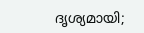ദൃശ്യമായി;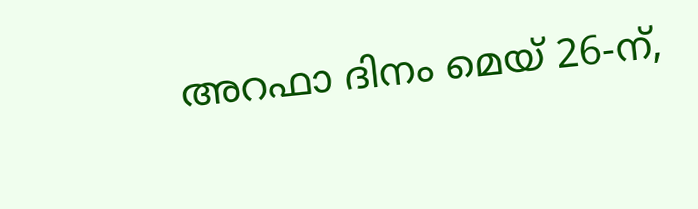അറഫാ ദിനം മെയ് 26-ന്,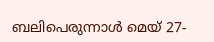ബലിപെരുന്നാൾ മെയ് 27-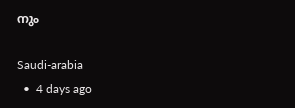നും

Saudi-arabia
  •  4 days ago